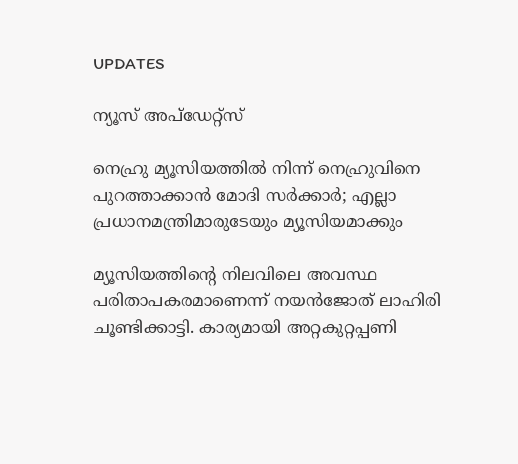UPDATES

ന്യൂസ് അപ്ഡേറ്റ്സ്

നെഹ്രു മ്യൂസിയത്തില്‍ നിന്ന് നെഹ്രുവിനെ പുറത്താക്കാന്‍ മോദി സര്‍ക്കാര്‍; എല്ലാ പ്രധാനമന്ത്രിമാരുടേയും മ്യൂസിയമാക്കും

മ്യൂസിയത്തിന്റെ നിലവിലെ അവസ്ഥ പരിതാപകരമാണെന്ന് നയന്‍ജോത് ലാഹിരി ചൂണ്ടിക്കാട്ടി. കാര്യമായി അറ്റകുറ്റപ്പണി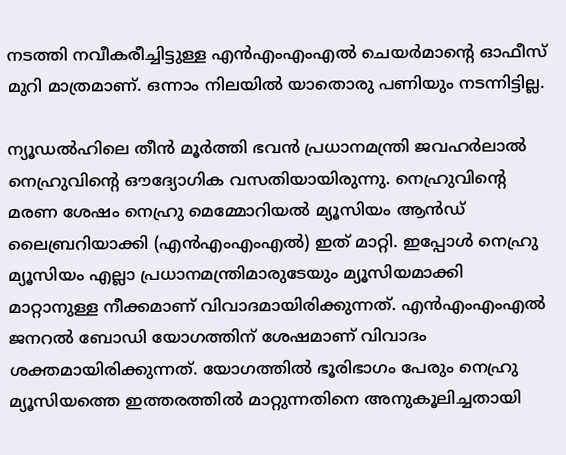നടത്തി നവീകരീച്ചിട്ടുള്ള എന്‍എംഎംഎല്‍ ചെയര്‍മാന്റെ ഓഫീസ് മുറി മാത്രമാണ്. ഒന്നാം നിലയില്‍ യാതൊരു പണിയും നടന്നിട്ടില്ല.

ന്യൂഡല്‍ഹിലെ തീന്‍ മൂര്‍ത്തി ഭവന്‍ പ്രധാനമന്ത്രി ജവഹര്‍ലാല്‍ നെഹ്രുവിന്റെ ഔദ്യോഗിക വസതിയായിരുന്നു. നെഹ്രുവിന്റെ മരണ ശേഷം നെഹ്രു മെമ്മോറിയല്‍ മ്യൂസിയം ആന്‍ഡ് ലൈബ്രറിയാക്കി (എന്‍എംഎംഎല്‍) ഇത് മാറ്റി. ഇപ്പോള്‍ നെഹ്രു മ്യൂസിയം എല്ലാ പ്രധാനമന്ത്രിമാരുടേയും മ്യൂസിയമാക്കി മാറ്റാനുള്ള നീക്കമാണ് വിവാദമായിരിക്കുന്നത്. എന്‍എംഎംഎല്‍ ജനറല്‍ ബോഡി യോഗത്തിന് ശേഷമാണ് വിവാദം ശക്തമായിരിക്കുന്നത്. യോഗത്തില്‍ ഭൂരിഭാഗം പേരും നെഹ്രു മ്യൂസിയത്തെ ഇത്തരത്തില്‍ മാറ്റുന്നതിനെ അനുകൂലിച്ചതായി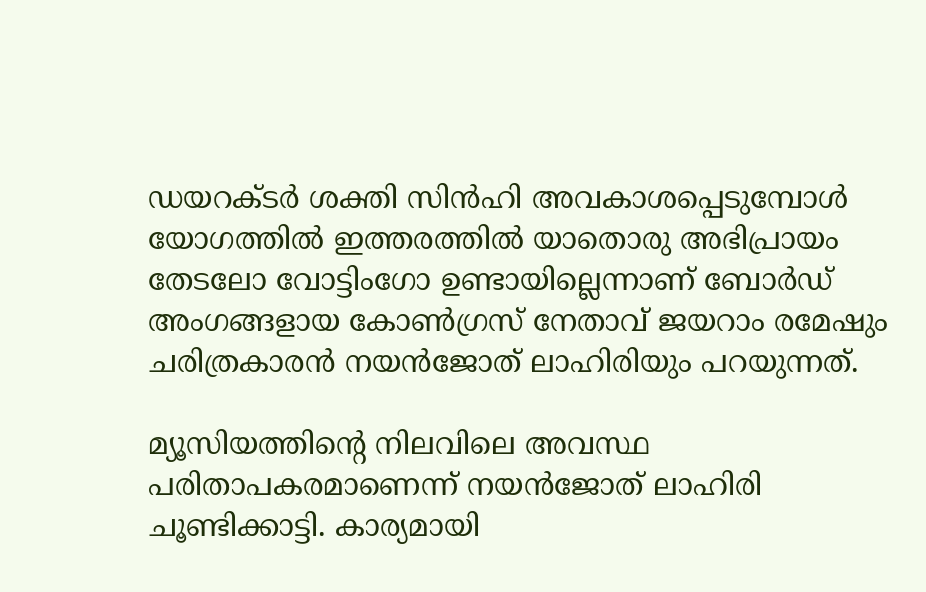ഡയറക്ടര്‍ ശക്തി സിന്‍ഹി അവകാശപ്പെടുമ്പോള്‍ യോഗത്തില്‍ ഇത്തരത്തില്‍ യാതൊരു അഭിപ്രായം തേടലോ വോട്ടിംഗോ ഉണ്ടായില്ലെന്നാണ് ബോര്‍ഡ് അംഗങ്ങളായ കോണ്‍ഗ്രസ് നേതാവ് ജയറാം രമേഷും ചരിത്രകാരന്‍ നയന്‍ജോത് ലാഹിരിയും പറയുന്നത്.

മ്യൂസിയത്തിന്റെ നിലവിലെ അവസ്ഥ പരിതാപകരമാണെന്ന് നയന്‍ജോത് ലാഹിരി ചൂണ്ടിക്കാട്ടി. കാര്യമായി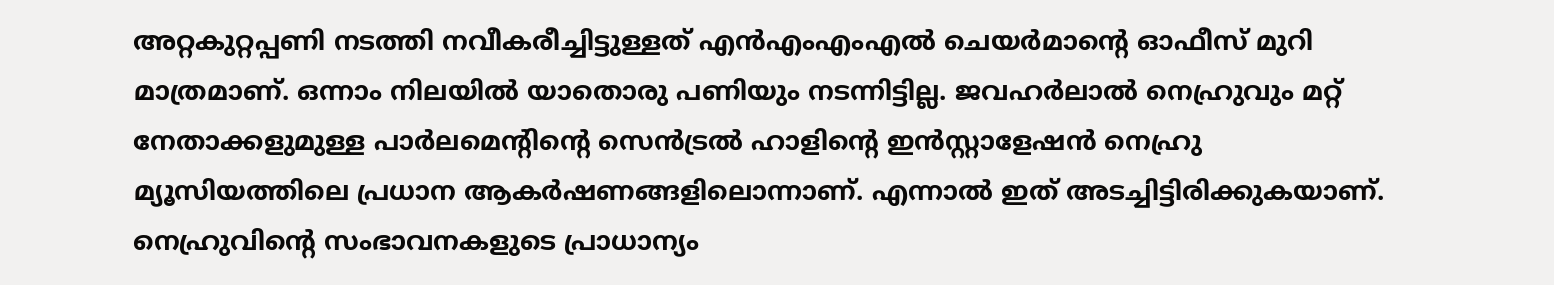അറ്റകുറ്റപ്പണി നടത്തി നവീകരീച്ചിട്ടുള്ളത് എന്‍എംഎംഎല്‍ ചെയര്‍മാന്റെ ഓഫീസ് മുറി മാത്രമാണ്. ഒന്നാം നിലയില്‍ യാതൊരു പണിയും നടന്നിട്ടില്ല. ജവഹര്‍ലാല്‍ നെഹ്രുവും മറ്റ് നേതാക്കളുമുള്ള പാര്‍ലമെന്റിന്റെ സെന്‍ട്രല്‍ ഹാളിന്റെ ഇന്‍സ്റ്റാളേഷന്‍ നെഹ്രു മ്യൂസിയത്തിലെ പ്രധാന ആകര്‍ഷണങ്ങളിലൊന്നാണ്. എന്നാല്‍ ഇത് അടച്ചിട്ടിരിക്കുകയാണ്. നെഹ്രുവിന്റെ സംഭാവനകളുടെ പ്രാധാന്യം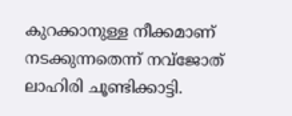കുറക്കാനുള്ള നീക്കമാണ് നടക്കുന്നതെന്ന് നവ്‌ജോത് ലാഹിരി ചൂണ്ടിക്കാട്ടി.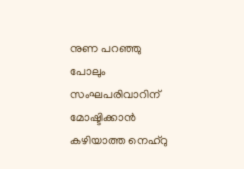നുണ പറഞ്ഞു പോലും സംഘപരിവാറിന് മോഷ്ടിക്കാന്‍ കഴിയാത്ത നെഹ്റു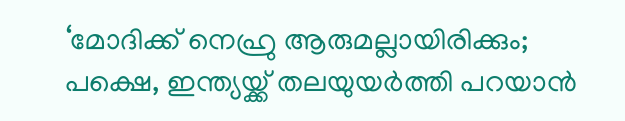‘മോദിക്ക്‌ നെഹ്രു ആരുമല്ലായിരിക്കും; പക്ഷെ, ഇന്ത്യയ്ക്ക് തലയുയർത്തി പറയാൻ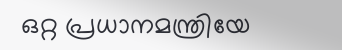ഒറ്റ പ്രധാനമന്ത്രിയേ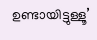ഉണ്ടായിട്ടുള്ളൂ’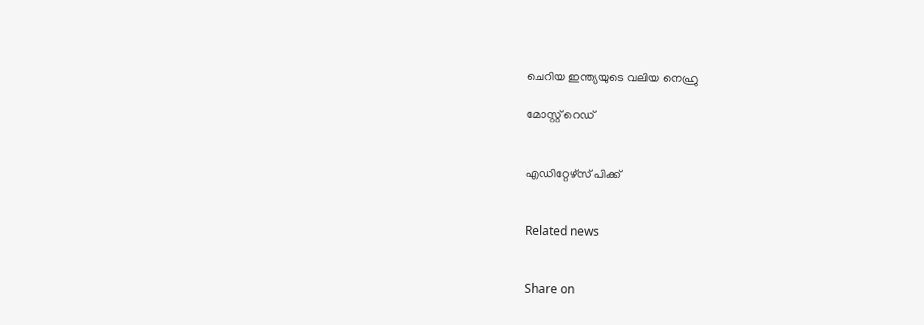ചെറിയ ഇന്ത്യയുടെ വലിയ നെഹ്രു

മോസ്റ്റ് റെഡ്


എഡിറ്റേഴ്സ് പിക്ക്


Related news


Share on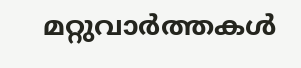മറ്റുവാര്‍ത്തകള്‍